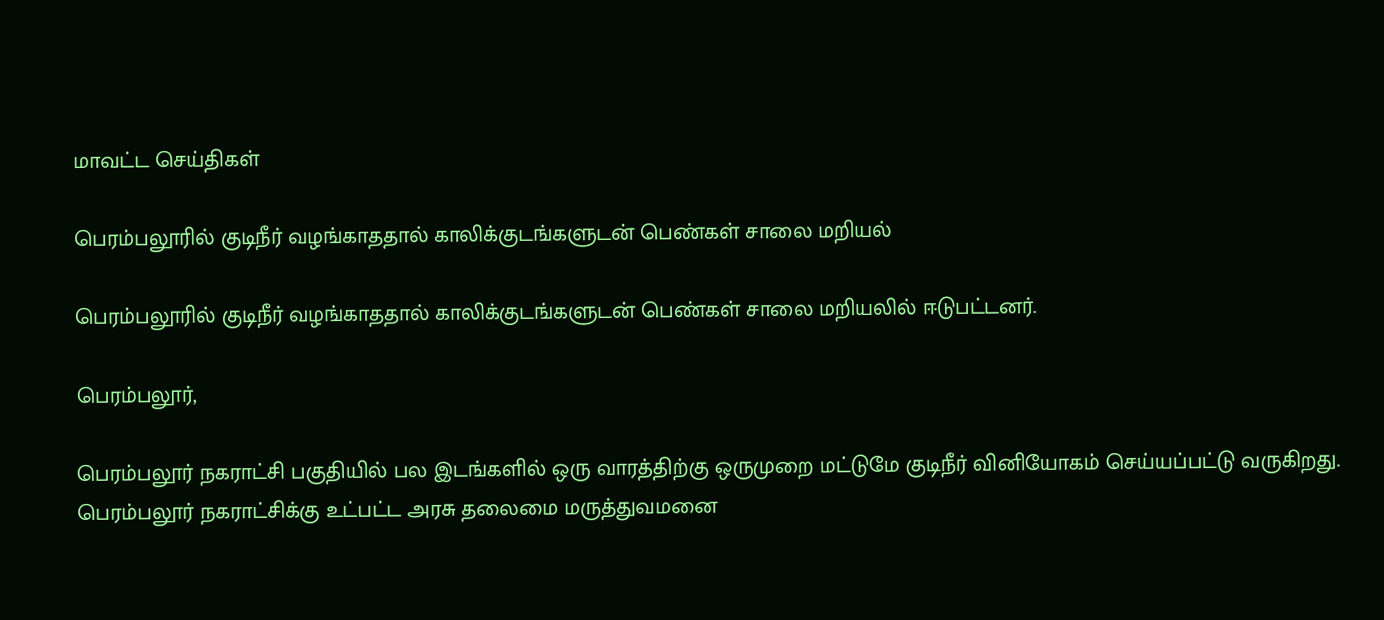மாவட்ட செய்திகள்

பெரம்பலூரில் குடிநீர் வழங்காததால் காலிக்குடங்களுடன் பெண்கள் சாலை மறியல்

பெரம்பலூரில் குடிநீர் வழங்காததால் காலிக்குடங்களுடன் பெண்கள் சாலை மறியலில் ஈடுபட்டனர்.

பெரம்பலூர்,

பெரம்பலூர் நகராட்சி பகுதியில் பல இடங்களில் ஒரு வாரத்திற்கு ஒருமுறை மட்டுமே குடிநீர் வினியோகம் செய்யப்பட்டு வருகிறது. பெரம்பலூர் நகராட்சிக்கு உட்பட்ட அரசு தலைமை மருத்துவமனை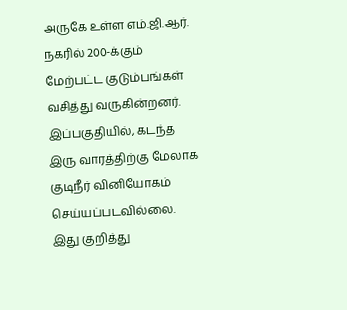அருகே உள்ள எம்.ஜி.ஆர். நகரில் 200-க்கும் மேற்பட்ட குடும்பங்கள் வசித்து வருகின்றனர். இப்பகுதியில், கடந்த இரு வாரத்திற்கு மேலாக குடிநீர் வினியோகம் செய்யப்படவில்லை. இது குறித்து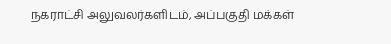நகராட்சி அலுவலர்களிடம், அப்பகுதி மக்கள்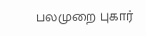பலமுறை புகார்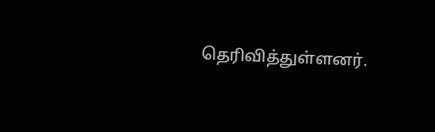தெரிவித்துள்ளனர்.